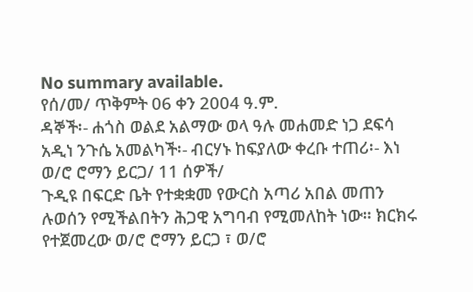No summary available.
የሰ/መ/ ጥቅምት 06 ቀን 2004 ዓ.ም.
ዳኞች፡- ሐጎስ ወልደ አልማው ወላ ዓሉ መሐመድ ነጋ ደፍሳ አዲነ ንጉሴ አመልካች፡- ብርሃኑ ከፍያለው ቀረቡ ተጠሪ፡- እነ ወ/ሮ ሮማን ይርጋ/ 11 ሰዎች/
ጉዲዩ በፍርድ ቤት የተቋቋመ የውርስ አጣሪ አበል መጠን ሉወሰን የሚችልበትን ሕጋዊ አግባብ የሚመለከት ነው። ክርክሩ የተጀመረው ወ/ሮ ሮማን ይርጋ ፣ ወ/ሮ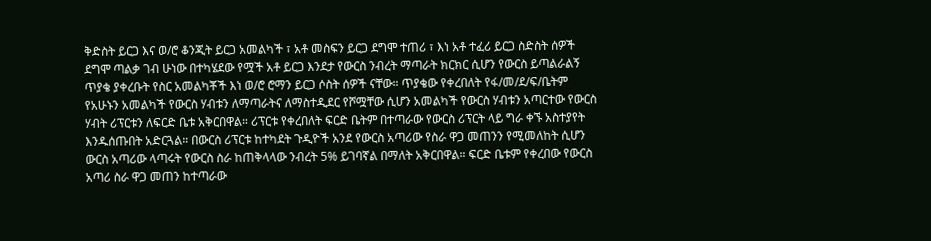ቅድስት ይርጋ እና ወ/ሮ ቆንጂት ይርጋ አመልካች ፣ አቶ መስፍን ይርጋ ደግሞ ተጠሪ ፣ እነ አቶ ተፈሪ ይርጋ ስድስት ሰዎች ደግሞ ጣልቃ ገብ ሁነው በተካሄደው የሟች አቶ ይርጋ እንደታ የውርስ ንብረት ማጣራት ክርክር ሲሆን የውርስ ይጣልራልኝ ጥያቄ ያቀረቡት የስር አመልካቾች እነ ወ/ሮ ሮማን ይርጋ ሶስት ሰዎች ናቸው። ጥያቄው የቀረበለት የፋ/መ/ደ/ፍ/ቤትም የአሁኑን አመልካች የውርስ ሃብቱን ለማጣራትና ለማስተዲደር የሾሟቸው ሲሆን አመልካች የውርስ ሃብቱን አጣርተው የውርስ ሃብት ሪፕርቱን ለፍርድ ቤቱ አቅርበዋል። ሪፕርቱ የቀረበለት ፍርድ ቤትም በተጣራው የውርስ ሪፕርት ላይ ግራ ቀኙ አስተያየት እንዱሰጡበት አድርጓል። በውርስ ሪፕርቱ ከተካደት ጉዲዮች አንደ የውርስ አጣሪው የስራ ዋጋ መጠንን የሚመለከት ሲሆን ውርስ አጣሪው ላጣሩት የውርስ ስራ ከጠቅላላው ንብረት 5% ይገባኛል በማለት አቅርበዋል። ፍርድ ቤቱም የቀረበው የውርስ አጣሪ ስራ ዋጋ መጠን ከተጣራው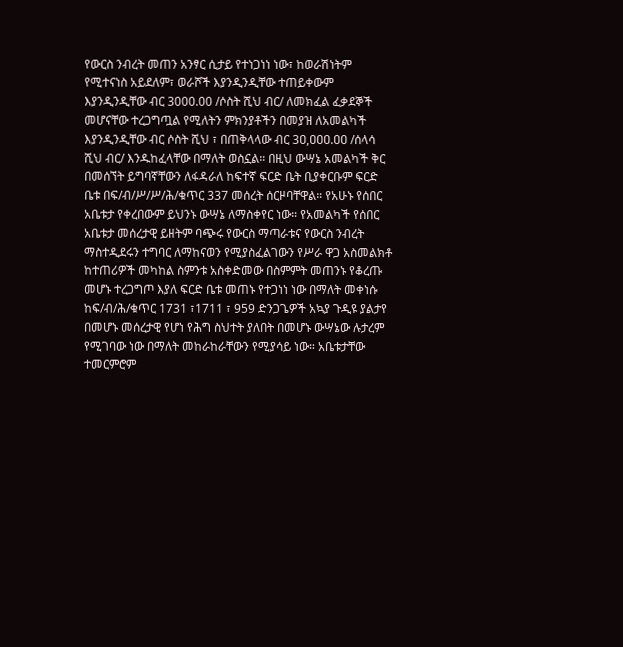የውርስ ንብረት መጠን አንፃር ሲታይ የተነጋነነ ነው፣ ከወራሽነትም የሚተናነስ አይደለም፣ ወራሾች እያንዲንዲቸው ተጠይቀውም እያንዲንዲቸው ብር 3000.00 /ሶስት ሺህ ብር/ ለመክፈል ፈቃደኞች መሆናቸው ተረጋግጧል የሚለትን ምክንያቶችን በመያዝ ለአመልካች እያንዲንዲቸው ብር ሶስት ሺህ ፣ በጠቅላላው ብር 3ዐ,ዐዐዐ.ዐዐ /ሰላሳ ሺህ ብር/ እንዱከፈላቸው በማለት ወስኗል። በዚህ ውሣኔ አመልካች ቅር በመሰኘት ይግባኛቸውን ለፋዳራለ ከፍተኛ ፍርድ ቤት ቢያቀርቡም ፍርድ ቤቱ በፍ/ብ/ሥ/ሥ/ሕ/ቁጥር 337 መሰረት ሰርዞባቸዋል። የአሁኑ የሰበር አቤቱታ የቀረበውም ይህንኑ ውሣኔ ለማስቀየር ነው። የአመልካች የሰበር አቤቱታ መሰረታዊ ይዘትም ባጭሩ የውርስ ማጣራቱና የውርስ ንብረት ማስተዲደሩን ተግባር ለማከናወን የሚያስፈልገውን የሥራ ዋጋ አስመልክቶ ከተጠሪዎች መካከል ስምንቱ አስቀድመው በስምምት መጠንኑ የቆረጡ መሆኑ ተረጋግጦ እያለ ፍርድ ቤቱ መጠኑ የተጋነነ ነው በማለት መቀነሱ ከፍ/ብ/ሕ/ቁጥር 1731 ፣1711 ፣ 959 ድንጋጌዎች አኳያ ጉዲዩ ያልታየ በመሆኑ መሰረታዊ የሆነ የሕግ ስህተት ያለበት በመሆኑ ውሣኔው ሉታረም የሚገባው ነው በማለት መከራከራቸውን የሚያሳይ ነው። አቤቱታቸው ተመርምሮም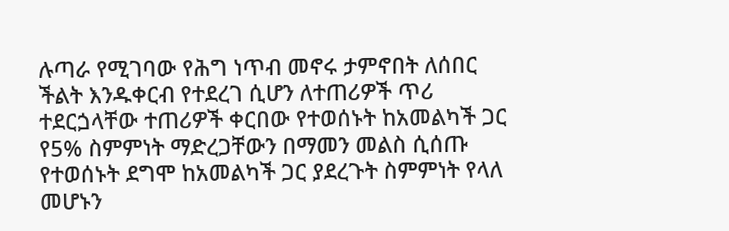ሉጣራ የሚገባው የሕግ ነጥብ መኖሩ ታምኖበት ለሰበር ችልት እንዱቀርብ የተደረገ ሲሆን ለተጠሪዎች ጥሪ ተደርጏላቸው ተጠሪዎች ቀርበው የተወሰኑት ከአመልካች ጋር የ5% ስምምነት ማድረጋቸውን በማመን መልስ ሲሰጡ የተወሰኑት ደግሞ ከአመልካች ጋር ያደረጉት ስምምነት የላለ መሆኑን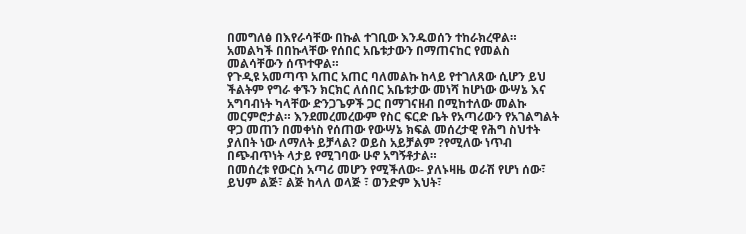በመግለፅ በእየራሳቸው በኩል ተገቢው እንዱወሰን ተከራክረዋል። አመልካች በበኩላቸው የሰበር አቤቱታውን በማጠናከር የመልስ መልሳቸውን ሰጥተዋል።
የጉዲዩ አመጣጥ አጠር አጠር ባለመልኩ ከላይ የተገለጸው ሲሆን ይህ ችልትም የግራ ቀኙን ክርክር ለሰበር አቤቱታው መነሻ ከሆነው ውሣኔ እና አግባብነት ካላቸው ድንጋጌዎች ጋር በማገናዘብ በሚከተለው መልኩ መርምሮታል። እንደመረመረውም የስር ፍርድ ቤት የአጣሪውን የአገልግልት ዋጋ መጠን በመቀነስ የሰጠው የውሣኔ ክፍል መሰረታዊ የሕግ ስህተት ያለበት ነው ለማለት ይቻላል? ወይስ አይቻልም ?የሚለው ነጥብ በጭብጥነት ላታይ የሚገባው ሁኖ አግኝቶታል።
በመሰረቱ የውርስ አጣሪ መሆን የሚችለው፡- ያለኑዛዜ ወራሽ የሆነ ሰው፣ ይህም ልጅ፣ ልጅ ከላለ ወላጅ ፣ ወንድም እህት፣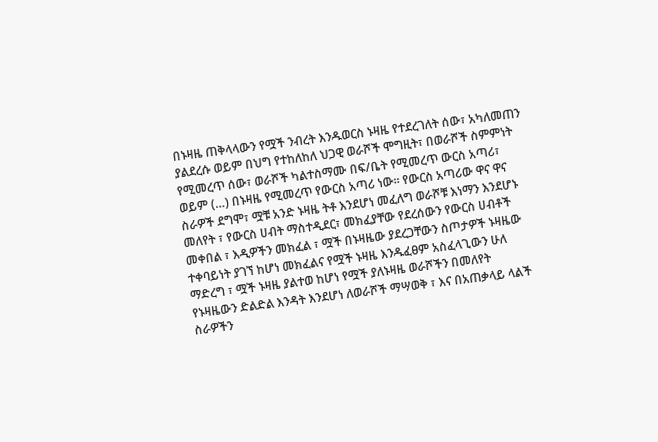በኑዛዜ ጠቅላላውን የሟች ንብረት እንዱወርስ ኑዛዜ የተደረገለት ሰው፣ አካለመጠን ያልደረሱ ወይም በህግ የተከለከለ ህጋዊ ወራሾች ሞግዚት፣ በወራሾች ስምምነት የሚመረጥ ሰው፣ ወራሾች ካልተስማሙ በፍ/ቤት የሚመረጥ ውርስ አጣሪ፣ ወይም (…) በኑዛዜ የሚመረጥ የውርስ አጣሪ ነው። የውርስ አጣሪው ዋና ዋና ስራዎች ደግሞ፣ ሟቹ አንድ ኑዛዜ ትቶ እንደሆነ መፈለግ ወራሾቹ እነማን እንደሆኑ መለየት ፣ የውርስ ሀብት ማስተዲደር፣ መክፈያቸው የደረሰውን የውርስ ሀብቶች መቀበል ፣ እዲዎችን መክፈል ፣ ሟች በኑዛዜው ያደረጋቸውን ስጦታዎች ኑዛዜው ተቀባይነት ያገኘ ከሆነ መክፈልና የሟች ኑዛዜ እንዱፈፀም አስፈላጊውን ሁለ ማድረግ ፣ ሟች ኑዛዜ ያልተወ ከሆነ የሟች ያለኑዛዜ ወራሾችን በመለየት የኑዛዜውን ድልድል እንዳት እንደሆነ ለወራሾች ማሣወቅ ፣ እና በአጠቃላይ ላልች ስራዎችን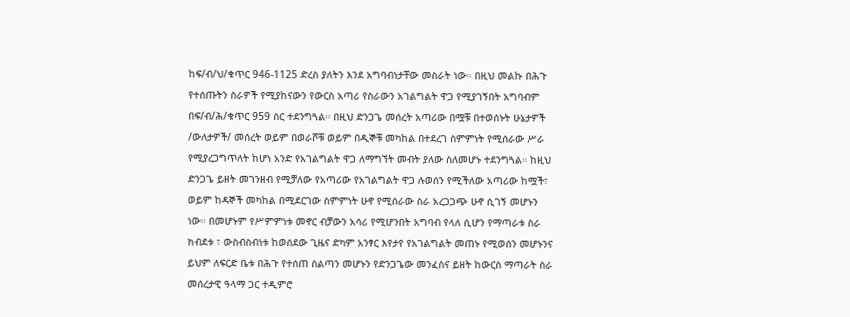ከፍ/ብ/ህ/ቁጥር 946-1125 ድረስ ያለትን እንደ አግባብነታቸው መስራት ነው። በዚህ መልኩ በሕጉ የተሰጡትን ስራዎች የሚያከናውን የውርስ አጣሪ የስራውን አገልግልት ዋጋ የሚያገኝበት አግባብም በፍ/ብ/ሕ/ቁጥር 959 ስር ተደንግጓል። በዚህ ድንጋጌ መሰረት አጣሪው በሟቹ በተወሰኑት ሁኔታዎች /ውለታዎች/ መሰረት ወይም በወራሾቹ ወይም በዲኞቹ መካከል በተደረገ ስምምነት የሚሰራው ሥራ የሚያረጋግጥለት ከሆነ አንድ የአገልግልት ዋጋ ለማግኘት መብት ያለው ስለመሆኑ ተደንግጓል። ከዚህ ድንጋጌ ይዘት መገንዘብ የሚቻለው የአጣሪው የአገልግልት ዋጋ ሉወሰን የሚችለው አጣሪው ከሟች፣ ወይም ከዳኞች መካከል በሚደርገው ስምምነት ሁኖ የሚሰራው ስራ አረጋጋጭ ሁኖ ሲገኝ መሆኑን ነው። በመሆኑም የሥምምነቱ መኖር ብቻውን አሳሪ የሚሆንበት አግባብ የላለ ሲሆን የማጣራቱ ስራ ክብደቱ ፣ ውስብስብነቱ ከወሰደው ጊዜና ድካም አንፃር እየታየ የአገልግልት መጠኑ የሚወሰን መሆኑንና ይህም ለፍርድ ቤቱ በሕጉ የተሰጠ ስልጣን መሆኑን የድንጋጌው መንፈስና ይዘት ከውርስ ማጣራት ስራ መሰረታዊ ዓላማ ጋር ተዲምሮ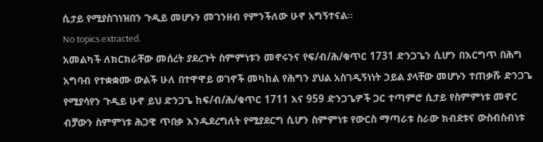ሲታይ የሚያስገነዝበን ጉዲይ መሆኑን መገንዘብ የምንችለው ሁኖ አግኝተናል።
No topics extracted.
አመልካች ለክርክራቸው መሰረት ያደረጉት ስምምነቱን መኖሩንና የፍ/ብ/ሕ/ቁጥር 1731 ድንጋጌን ሲሆን በእርግጥ በሕግ አግባብ የተቋቋሙ ውልች ሁለ በተዋዋይ ወገኖች መካከል የሕግን ያህል አስገዲኝነነት ኃይል ያላቸው መሆኑን ተጠቃሹ ድንጋጌ የሚያሳየን ጉዲይ ሁኖ ይህ ድንጋጌ ከፍ/ብ/ሕ/ቁጥር 1711 አና 959 ድንጋጌዎች ጋር ተጣምሮ ሲታይ የስምምነቱ መኖር ብቻውን ስምምነቱ ሕጋዊ ጥበቃ እንዱደረግለት የሚያደርግ ሲሆን ስምምነቱ የውርስ ማጣራቱ ስራው ክብደቱና ውስብስብነቱ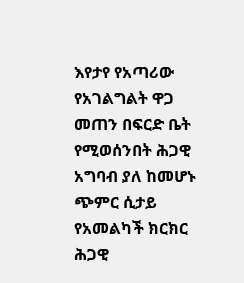እየታየ የአጣሪው የአገልግልት ዋጋ መጠን በፍርድ ቤት የሚወሰንበት ሕጋዊ አግባብ ያለ ከመሆኑ ጭምር ሲታይ የአመልካች ክርክር ሕጋዊ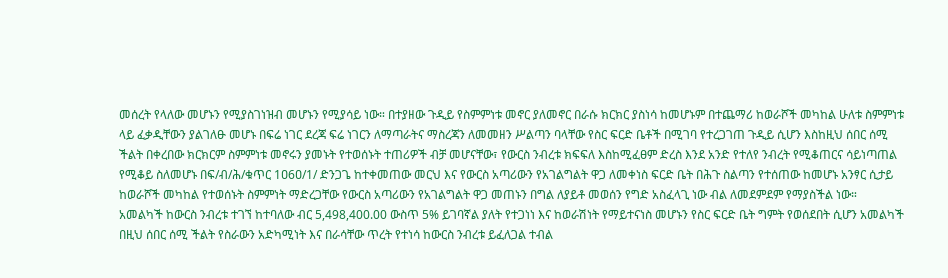መሰረት የላለው መሆኑን የሚያስገነዝብ መሆኑን የሚያሳይ ነው። በተያዘው ጉዲይ የስምምነቱ መኖር ያለመኖር በራሱ ክርክር ያስነሳ ከመሆኑም በተጨማሪ ከወራሾች መካከል ሁለቱ ስምምነቱ ላይ ፈቃዲቸውን ያልገለፁ መሆኑ በፍሬ ነገር ደረጃ ፍሬ ነገርን ለማጣራትና ማስረጃን ለመመዘን ሥልጣን ባላቸው የስር ፍርድ ቤቶች በሚገባ የተረጋገጠ ጉዲይ ሲሆን እስከዚህ ሰበር ሰሚ ችልት በቀረበው ክርክርም ስምምነቱ መኖሩን ያመኑት የተወሰኑት ተጠሪዎች ብቻ መሆናቸው፣ የውርስ ንብረቱ ክፍፍለ እስከሚፈፀም ድረስ እንደ አንድ የተለየ ንብረት የሚቆጠርና ሳይነጣጠል የሚቆይ ስለመሆኑ በፍ/ብ/ሕ/ቁጥር 1ዐ6ዐ/1/ ድንጋጌ ከተቀመጠው መርህ እና የውርስ አጣሪውን የአገልግልት ዋጋ ለመቀነስ ፍርድ ቤት በሕጉ ስልጣን የተሰጠው ከመሆኑ አንፃር ሲታይ ከወራሾች መካከል የተወሰኑት ስምምነት ማድረጋቸው የውርስ አጣሪውን የአገልግልት ዋጋ መጠኑን በግል ለያይቶ መወሰን የግድ አስፈላጊ ነው ብል ለመደምደም የማያስችል ነው።
አመልካች ከውርስ ንብረቱ ተገኘ ከተባለው ብር 5,498,400.00 ውስጥ 5% ይገባኛል ያለት የተጋነነ እና ከወራሽነት የማይተናነስ መሆኑን የስር ፍርድ ቤት ግምት የወሰደበት ሲሆን አመልካች በዚህ ሰበር ሰሚ ችልት የስራውን አድካሚነት እና በራሳቸው ጥረት የተነሳ ከውርስ ንብረቱ ይፈለጋል ተብል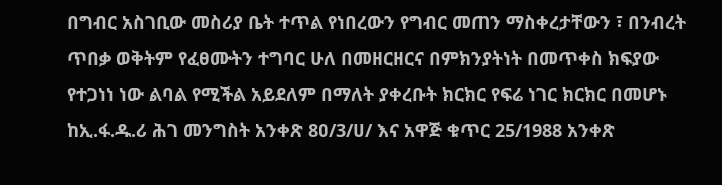በግብር አስገቢው መስሪያ ቤት ተጥል የነበረውን የግብር መጠን ማስቀረታቸውን ፣ በንብረት ጥበቃ ወቅትም የፈፀሙትን ተግባር ሁለ በመዘርዘርና በምክንያትነት በመጥቀስ ክፍያው የተጋነነ ነው ልባል የሚችል አይደለም በማለት ያቀረቡት ክርክር የፍሬ ነገር ክርክር በመሆኑ ከኢ.ፋ.ዱ.ሪ ሕገ መንግስት አንቀጽ 8ዐ/3/ሀ/ እና አዋጅ ቁጥር 25/1988 አንቀጽ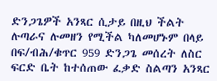ድንጋጌዎች አንጻር ሲታይ በዚህ ችልት ሉጣራና ሉመዘን የሚችል ካለመሆኑም በላይ በፍ/ብሕ/ቁጥር 959 ድንጋጌ መሰረት ለስር ፍርድ ቤት ከተሰጠው ፈቃድ ስልጣን አንጻር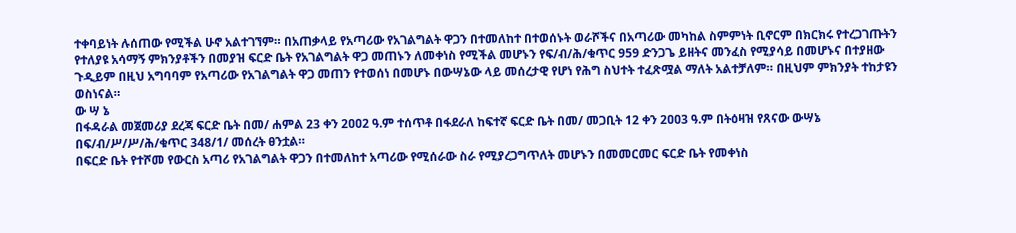ተቀባይነት ሉሰጠው የሚችል ሁኖ አልተገኘም። በአጠቃላይ የአጣሪው የአገልግልት ዋጋን በተመለከተ በተወሰኑት ወራሾችና በአጣሪው መካከል ስምምነት ቢኖርም በክርክሩ የተረጋገጡትን የተለያዩ አሳማኝ ምክንያቶችን በመያዝ ፍርድ ቤት የአገልግልት ዋጋ መጠኑን ለመቀነስ የሚችል መሆኑን የፍ/ብ/ሕ/ቁጥር 959 ድንጋጌ ይዘትና መንፈስ የሚያሳይ በመሆኑና በተያዘው ጉዲይም በዚህ አግባባም የአጣሪው የአገልግልት ዋጋ መጠን የተወሰነ በመሆኑ በውሣኔው ላይ መሰረታዊ የሆነ የሕግ ስህተት ተፈጽሟል ማለት አልተቻለም። በዚህም ምክንያት ተከታዩን ወስነናል።
ው ሣ ኔ
በፋዳራል መጀመሪያ ደረጃ ፍርድ ቤት በመ/ ሐምል 23 ቀን 2ዐዐ2 ዓ.ም ተሰጥቶ በፋደራለ ከፍተኛ ፍርድ ቤት በመ/ መጋቢት 12 ቀን 2ዐዐ3 ዓ.ም በትዕዛዝ የጸናው ውሣኔ በፍ/ብ/ሥ/ሥ/ሕ/ቁጥር 348/1/ መሰረት ፀንቷል።
በፍርድ ቤት የተሾመ የውርስ አጣሪ የአገልግልት ዋጋን በተመለከተ አጣሪው የሚሰራው ስራ የሚያረጋግጥለት መሆኑን በመመርመር ፍርድ ቤት የመቀነስ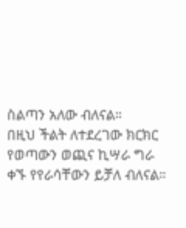ስልጣን አለው ብለናል።
በዚህ ችልት ለተደረገው ክርክር የወጣውን ወጪና ኪሣራ ግራ ቀኙ የየራሳቸውን ይቻለ ብለናል።